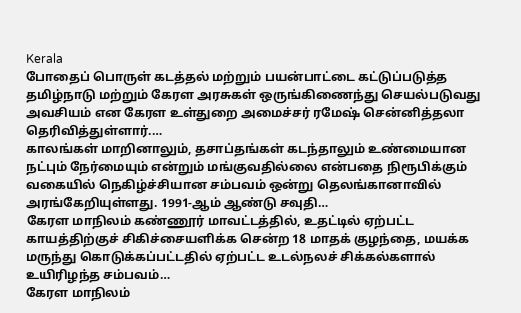Kerala
போதைப் பொருள் கடத்தல் மற்றும் பயன்பாட்டை கட்டுப்படுத்த தமிழ்நாடு மற்றும் கேரள அரசுகள் ஒருங்கிணைந்து செயல்படுவது அவசியம் என கேரள உள்துறை அமைச்சர் ரமேஷ் சென்னித்தலா தெரிவித்துள்ளார்.…
காலங்கள் மாறினாலும், தசாப்தங்கள் கடந்தாலும் உண்மையான நட்பும் நேர்மையும் என்றும் மங்குவதில்லை என்பதை நிரூபிக்கும் வகையில் நெகிழ்ச்சியான சம்பவம் ஒன்று தெலங்கானாவில் அரங்கேறியுள்ளது. 1991-ஆம் ஆண்டு சவுதி…
கேரள மாநிலம் கண்ணூர் மாவட்டத்தில், உதட்டில் ஏற்பட்ட காயத்திற்குச் சிகிச்சையளிக்க சென்ற 18 மாதக் குழந்தை, மயக்க மருந்து கொடுக்கப்பட்டதில் ஏற்பட்ட உடல்நலச் சிக்கல்களால் உயிரிழந்த சம்பவம்…
கேரள மாநிலம்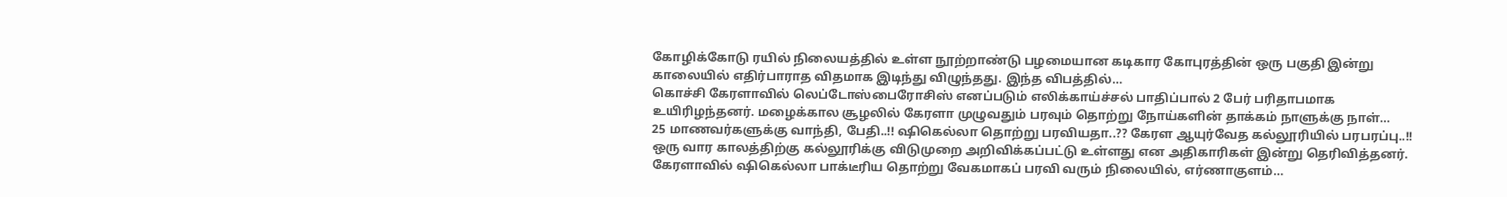கோழிக்கோடு ரயில் நிலையத்தில் உள்ள நூற்றாண்டு பழமையான கடிகார கோபுரத்தின் ஒரு பகுதி இன்று காலையில் எதிர்பாராத விதமாக இடிந்து விழுந்தது. இந்த விபத்தில்…
கொச்சி கேரளாவில் லெப்டோஸ்பைரோசிஸ் எனப்படும் எலிக்காய்ச்சல் பாதிப்பால் 2 பேர் பரிதாபமாக உயிரிழந்தனர். மழைக்கால சூழலில் கேரளா முழுவதும் பரவும் தொற்று நோய்களின் தாக்கம் நாளுக்கு நாள்…
25 மாணவர்களுக்கு வாந்தி, பேதி..!! ஷிகெல்லா தொற்று பரவியதா..?? கேரள ஆயுர்வேத கல்லூரியில் பரபரப்பு..!!
ஒரு வார காலத்திற்கு கல்லூரிக்கு விடுமுறை அறிவிக்கப்பட்டு உள்ளது என அதிகாரிகள் இன்று தெரிவித்தனர். கேரளாவில் ஷிகெல்லா பாக்டீரிய தொற்று வேகமாகப் பரவி வரும் நிலையில், எர்ணாகுளம்…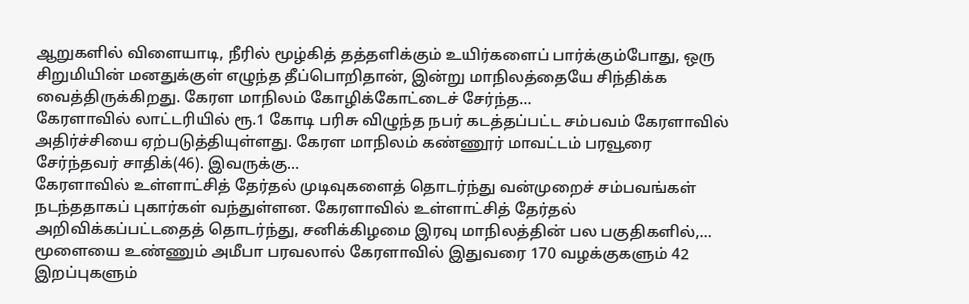ஆறுகளில் விளையாடி, நீரில் மூழ்கித் தத்தளிக்கும் உயிர்களைப் பார்க்கும்போது, ஒரு சிறுமியின் மனதுக்குள் எழுந்த தீப்பொறிதான், இன்று மாநிலத்தையே சிந்திக்க வைத்திருக்கிறது. கேரள மாநிலம் கோழிக்கோட்டைச் சேர்ந்த…
கேரளாவில் லாட்டரியில் ரூ.1 கோடி பரிசு விழுந்த நபர் கடத்தப்பட்ட சம்பவம் கேரளாவில் அதிர்ச்சியை ஏற்படுத்தியுள்ளது. கேரள மாநிலம் கண்ணூர் மாவட்டம் பரவூரை சேர்ந்தவர் சாதிக்(46). இவருக்கு…
கேரளாவில் உள்ளாட்சித் தேர்தல் முடிவுகளைத் தொடர்ந்து வன்முறைச் சம்பவங்கள் நடந்ததாகப் புகார்கள் வந்துள்ளன. கேரளாவில் உள்ளாட்சித் தேர்தல் அறிவிக்கப்பட்டதைத் தொடர்ந்து, சனிக்கிழமை இரவு மாநிலத்தின் பல பகுதிகளில்,…
மூளையை உண்ணும் அமீபா பரவலால் கேரளாவில் இதுவரை 170 வழக்குகளும் 42 இறப்புகளும்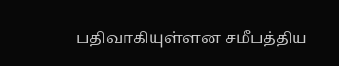பதிவாகியுள்ளன சமீபத்திய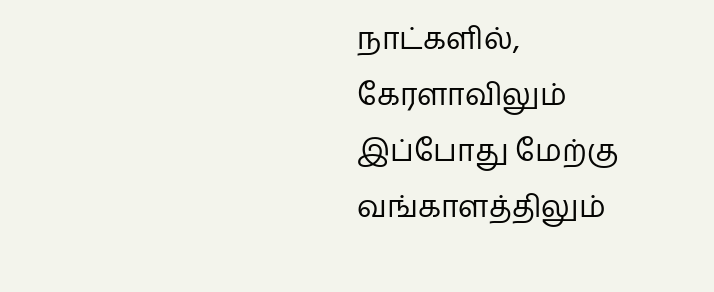நாட்களில், கேரளாவிலும் இப்போது மேற்கு வங்காளத்திலும்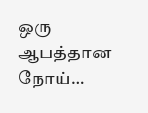ஒரு ஆபத்தான நோய்…